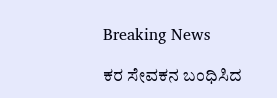Breaking News

ಕರ ಸೇವಕನ ಬಂಧಿಸಿದ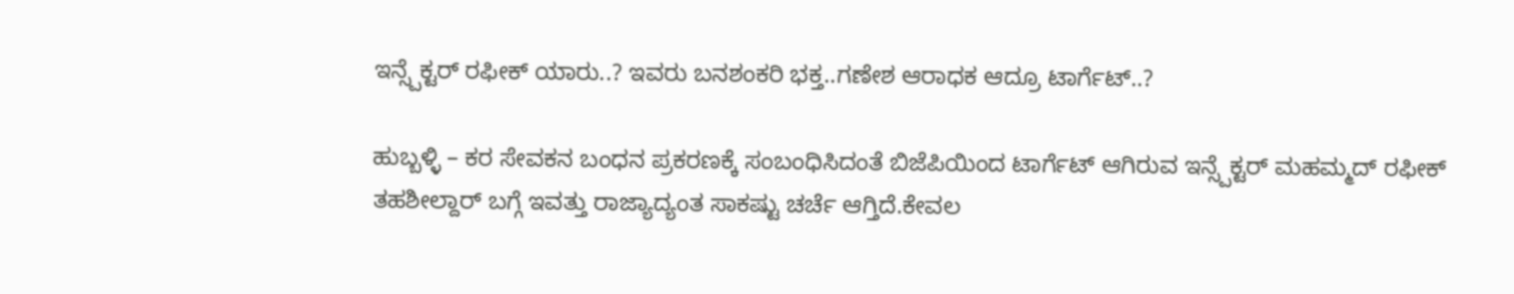ಇನ್ಸ್ಪೆಕ್ಟರ್ ರಫೀಕ್ ಯಾರು..? ಇವರು ಬನಶಂಕರಿ ಭಕ್ತ..ಗಣೇಶ ಆರಾಧಕ ಆದ್ರೂ ಟಾರ್ಗೆಟ್..?

ಹುಬ್ಬಳ್ಳಿ – ಕರ ಸೇವಕನ ಬಂಧನ ಪ್ರಕರಣಕ್ಕೆ ಸಂಬಂಧಿಸಿದಂತೆ ಬಿಜೆಪಿಯಿಂದ ಟಾರ್ಗೆಟ್ ಆಗಿರುವ ಇನ್ಸ್ಪೆಕ್ಟರ್ ಮಹಮ್ಮದ್ ರಫೀಕ್ ತಹಶೀಲ್ದಾರ್ ಬಗ್ಗೆ ಇವತ್ತು ರಾಜ್ಯಾದ್ಯಂತ ಸಾಕಷ್ಟು ಚರ್ಚೆ ಆಗ್ತಿದೆ.ಕೇವಲ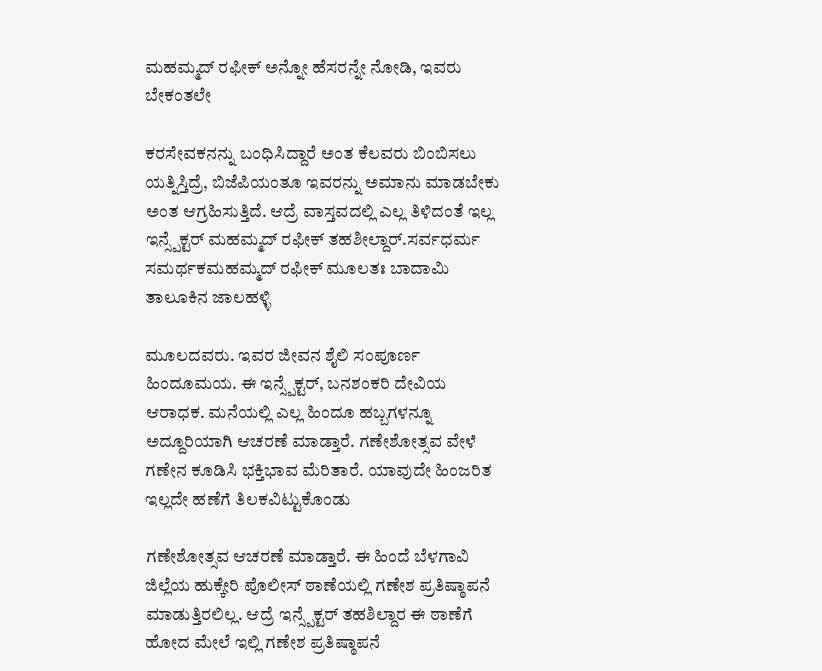ಮಹಮ್ಮದ್ ರಫೀಕ್ ಅನ್ನೋ ಹೆಸರನ್ನೇ ನೋಡಿ, ಇವರು ಬೇಕಂತಲೇ

ಕರಸೇವಕನನ್ನು ಬಂಧಿಸಿದ್ದಾರೆ ಅಂತ ಕೆಲವರು ಬಿಂಬಿಸಲು ಯತ್ನಿಸ್ತಿದ್ರೆ, ಬಿಜೆಪಿಯಂತೂ ಇವರನ್ನು ಅಮಾನು ಮಾಡಬೇಕು ಅಂತ ಆಗ್ರಹಿಸುತ್ತಿದೆ. ಆದ್ರೆ ವಾಸ್ತವದಲ್ಲಿ ಎಲ್ಲ ತಿಳಿದಂತೆ ಇಲ್ಲ ಇನ್ಸ್ಪೆಕ್ಟರ್ ಮಹಮ್ಮದ್ ರಫೀಕ್ ತಹಶೀಲ್ದಾರ್.ಸರ್ವಧರ್ಮ ಸಮರ್ಥಕಮಹಮ್ಮದ್ ರಫೀಕ್ ಮೂಲತಃ ಬಾದಾಮಿ ತಾಲೂಕಿನ ಜಾಲಹಳ್ಳಿ

ಮೂಲದವರು. ಇವರ ಜೀವನ ಶೈಲಿ ಸಂಪೂರ್ಣ ಹಿಂದೂಮಯ. ಈ ಇನ್ಸ್ಪೆಕ್ಟರ್, ಬನಶಂಕರಿ ದೇವಿಯ ಆರಾಧಕ. ಮನೆಯಲ್ಲಿ ಎಲ್ಲ ಹಿಂದೂ ಹಬ್ಬಗಳನ್ನೂ ಅದ್ದೂರಿಯಾಗಿ ಆಚರಣೆ ಮಾಡ್ತಾರೆ. ಗಣೇಶೋತ್ಸವ ವೇಳೆ ಗಣೇನ ಕೂಡಿಸಿ ಭಕ್ತಿಭಾವ ಮೆರಿತಾರೆ. ಯಾವುದೇ ಹಿಂಜರಿತ ಇಲ್ಲದೇ ಹಣೆಗೆ ತಿಲಕವಿಟ್ಟುಕೊಂಡು

ಗಣೇಶೋತ್ಸವ ಆಚರಣೆ ಮಾಡ್ತಾರೆ. ಈ ಹಿಂದೆ ಬೆಳಗಾವಿ ಜಿಲ್ಲೆಯ ಹುಕ್ಕೇರಿ ಪೊಲೀಸ್ ಠಾಣೆಯಲ್ಲಿ ಗಣೇಶ ಪ್ರತಿಷ್ಠಾಪನೆ ಮಾಡುತ್ತಿರಲಿಲ್ಲ. ಆದ್ರೆ ಇನ್ಸ್ಪೆಕ್ಟರ್ ತಹಶಿಲ್ದಾರ ಈ ಠಾಣೆಗೆ ಹೋದ ಮೇಲೆ ಇಲ್ಲಿ ಗಣೇಶ ಪ್ರತಿಷ್ಠಾಪನೆ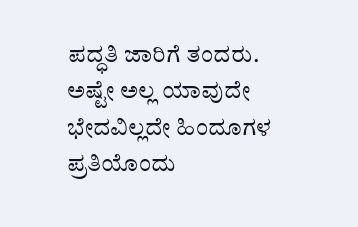ಪದ್ಧತಿ ಜಾರಿಗೆ ತಂದರು. ಅಷ್ಟೇ ಅಲ್ಲ ಯಾವುದೇ ಭೇದವಿಲ್ಲದೇ ಹಿಂದೂಗಳ ಪ್ರತಿಯೊಂದು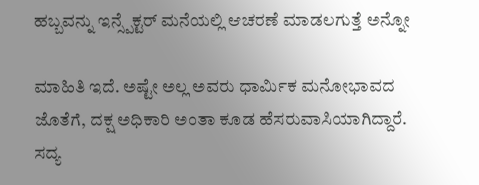ಹಬ್ಬವನ್ನು ಇನ್ಸ್ಪೆಕ್ಟರ್ ಮನೆಯಲ್ಲಿ ಆಚರಣೆ ಮಾಡಲಗುತ್ತೆ ಅನ್ನೋ

ಮಾಹಿತಿ ಇದೆ. ಅಷ್ಟೇ ಅಲ್ಲ ಅವರು ಧಾರ್ಮಿಕ ಮನೋಭಾವದ ಜೊತೆಗೆ, ದಕ್ಷ ಅಧಿಕಾರಿ ಅಂತಾ ಕೂಡ ಹೆಸರುವಾಸಿಯಾಗಿದ್ದಾರೆ. ಸದ್ಯ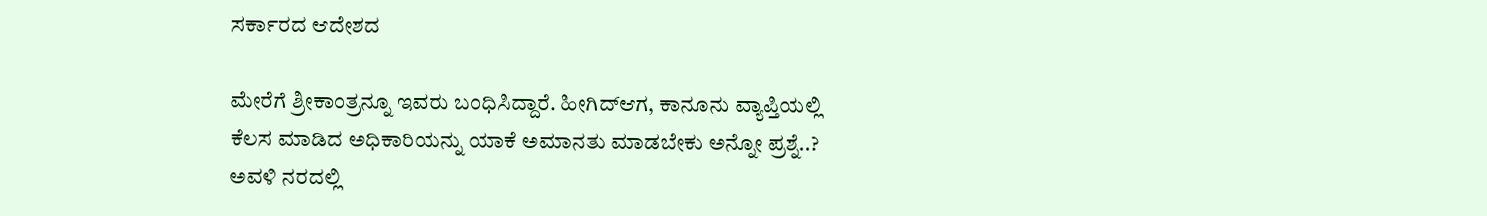ಸರ್ಕಾರದ ಆದೇಶದ

ಮೇರೆಗೆ ಶ್ರೀಕಾಂತ್ರನ್ನೂ ಇವರು ಬಂಧಿಸಿದ್ದಾರೆ. ಹೀಗಿದ್ಆಗ, ಕಾನೂನು ವ್ಯಾಪ್ತಿಯಲ್ಲಿ ಕೆಲಸ ಮಾಡಿದ ಅಧಿಕಾರಿಯನ್ನು ಯಾಕೆ ಅಮಾನತು ಮಾಡಬೇಕು ಅನ್ನೋ ಪ್ರಶ್ನೆ..? ಅವಳಿ ನರದಲ್ಲಿ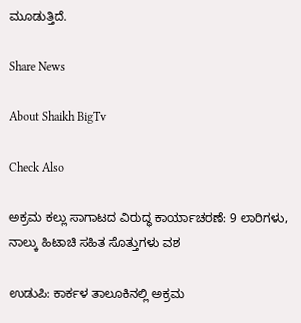ಮೂಡುತ್ತಿದೆ.

Share News

About Shaikh BigTv

Check Also

ಅಕ್ರಮ ಕಲ್ಲು ಸಾಗಾಟದ ವಿರುದ್ಧ ಕಾರ್ಯಾಚರಣೆ: 9 ಲಾರಿಗಳು, ನಾಲ್ಕು ಹಿಟಾಚಿ ಸಹಿತ ಸೊತ್ತುಗಳು ವಶ

ಉಡುಪಿ: ಕಾರ್ಕಳ ತಾಲೂಕಿನಲ್ಲಿ ಅಕ್ರಮ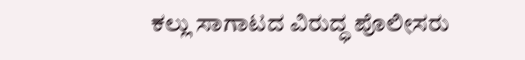ಕಲ್ಲು ಸಾಗಾಟದ ವಿರುದ್ಧ ಪೊಲೀಸರು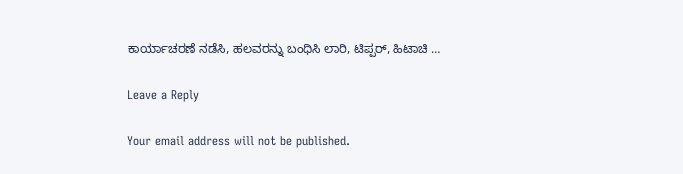ಕಾರ್ಯಾಚರಣೆ ನಡೆಸಿ, ಹಲವರನ್ನು ಬಂಧಿಸಿ ಲಾರಿ, ಟಿಪ್ಪರ್, ಹಿಟಾಚಿ …

Leave a Reply

Your email address will not be published.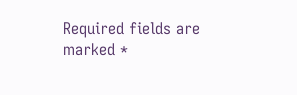Required fields are marked *